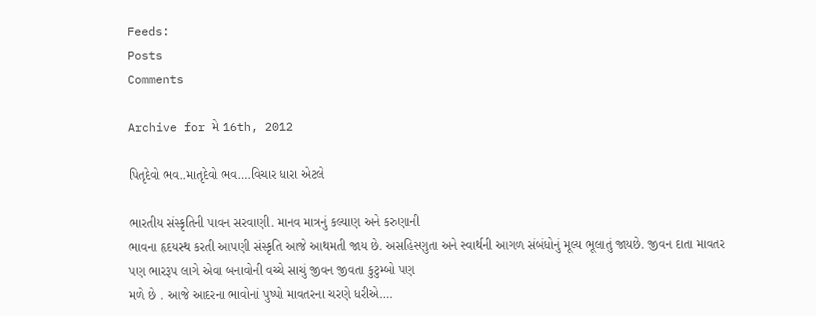Feeds:
Posts
Comments

Archive for મે 16th, 2012

પિતૃદેવો ભવ..માતૃદેવો ભવ….વિચાર ધારા એટલે

ભારતીય સંસ્કૃતિની પાવન સરવાણી. માનવ માત્રનું કલ્યાણ અને કરુણાની
ભાવના હૃદયસ્થ કરતી આપણી સંસ્કૃતિ આજે આથમતી જાય છે. અસહિસ્ણુતા અને સ્વાર્થની આગળ સંબંધોનું મૂલ્ય ભૂલાતું જાયછે. જીવન દાતા માવતર
પણ ભારરૂપ લાગે એવા બનાવોની વચ્ચે સાચું જીવન જીવતા કુટુમ્બો પણ
મળે છે . આજે આદરના ભાવોનાં પુષ્પો માવતરના ચરણે ધરીએ….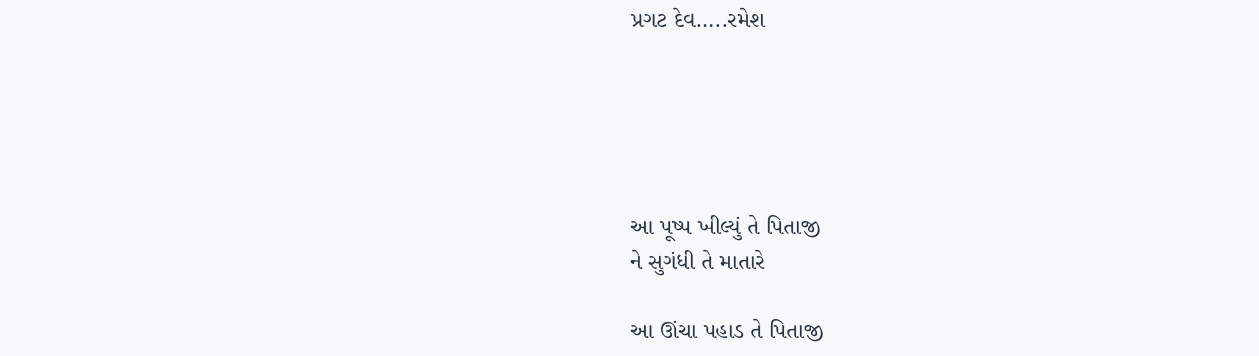પ્રગટ દેવ…..રમેશ





આ પૂષ્પ ખીલ્યું તે પિતાજી
ને સુગંધી તે માતારે

આ ઊંચા પહાડ તે પિતાજી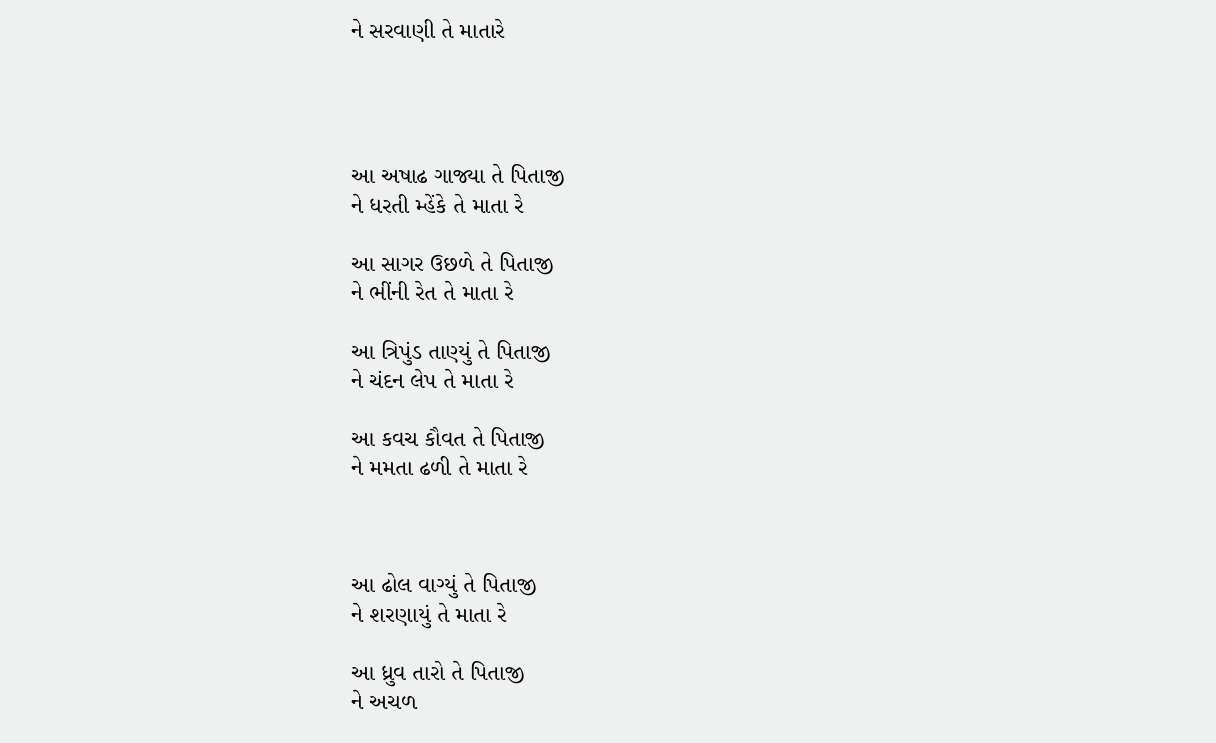ને સરવાણી તે માતારે




આ અષાઢ ગાજ્યા તે પિતાજી
ને ધરતી મ્હેંકે તે માતા રે

આ સાગર ઉછળે તે પિતાજી
ને ભીંની રેત તે માતા રે

આ ત્રિપુંડ તાણ્યું તે પિતાજી
ને ચંદન લેપ તે માતા રે

આ કવચ કૌવત તે પિતાજી
ને મમતા ઢળી તે માતા રે



આ ઢોલ વાગ્યું તે પિતાજી
ને શરણાયું તે માતા રે

આ ધ્રુવ તારો તે પિતાજી
ને અચળ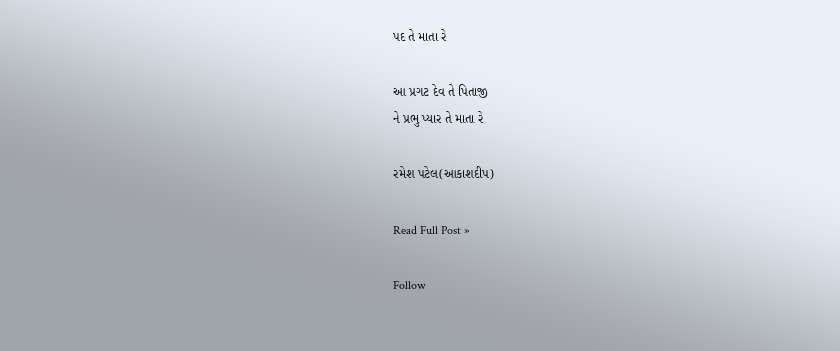પદ તે માતા રે

આ પ્રગટ દેવ તે પિતાજી
ને પ્રભુ પ્યાર તે માતા રે

રમેશ પટેલ(આકાશદીપ)

Read Full Post »

Follow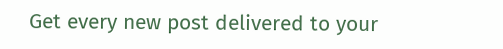Get every new post delivered to your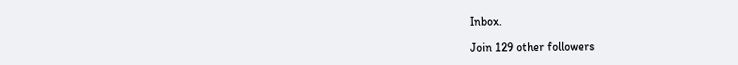Inbox.

Join 129 other followers